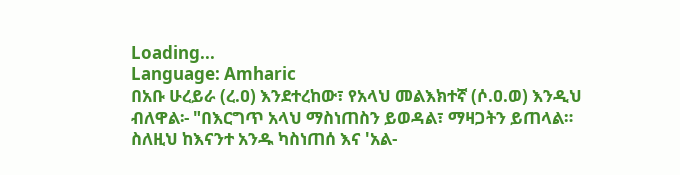Loading...
Language: Amharic
በአቡ ሁረይራ (ረ.ዐ) እንደተረከው፣ የአላህ መልእክተኛ (ሶ.ዐ.ወ) እንዲህ ብለዋል፡- "በእርግጥ አላህ ማስነጠስን ይወዳል፣ ማዛጋትን ይጠላል። ስለዚህ ከእናንተ አንዱ ካስነጠሰ እና 'አል-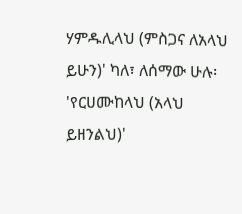ሃምዱሊላህ (ምስጋና ለአላህ ይሁን)' ካለ፣ ለሰማው ሁሉ፡ 'የርሀሙከላህ (አላህ ይዘንልህ)'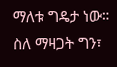ማለቱ ግዴታ ነው። ስለ ማዛጋት ግን፣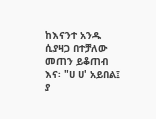ከእናንተ አንዱ ሲያዛጋ በተቻለው መጠን ይቆጠብ እና፡ "ሀ ሀ' አይበል፤ ያ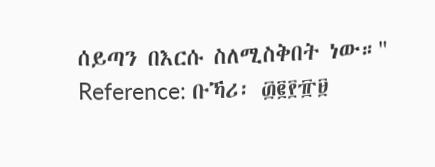ሰይጣን በእርሱ ስለሚስቅበት ነው።"
Reference: ቡኻሪ፡ ፴፪፻፹፱